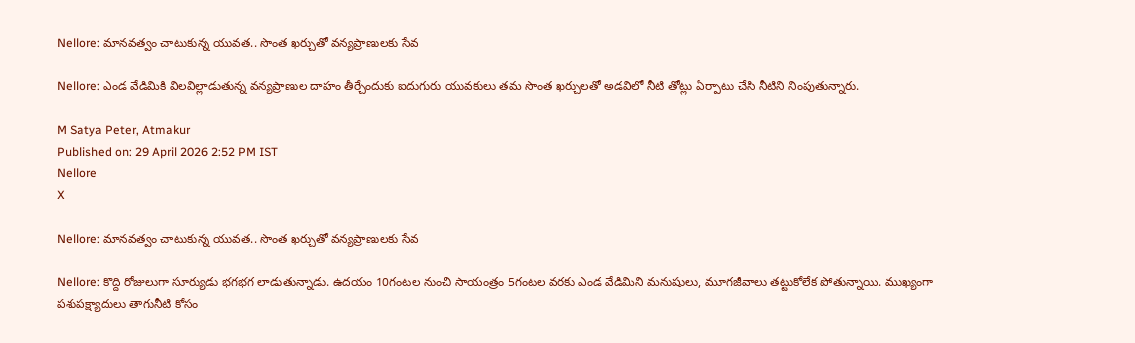Nellore: మానవత్వం చాటుకున్న యువత.. సొంత ఖర్చుతో వన్యప్రాణులకు సేవ

Nellore: ఎండ వేడిమికి విలవిల్లాడుతున్న వన్యప్రాణుల దాహం తీర్చేందుకు ఐదుగురు యువకులు తమ సొంత ఖర్చులతో అడవిలో నీటి తోట్లు ఏర్పాటు చేసి నీటిని నింపుతున్నారు.

M Satya Peter, Atmakur
Published on: 29 April 2026 2:52 PM IST
Nellore
X

Nellore: మానవత్వం చాటుకున్న యువత.. సొంత ఖర్చుతో వన్యప్రాణులకు సేవ

Nellore: కొద్ది రోజులుగా సూర్యుడు భగభగ లాడుతున్నాడు. ఉదయం 10గంటల నుంచి సాయంత్రం 5గంటల వరకు ఎండ వేడిమిని మనుషులు, మూగజీవాలు తట్టుకోలేక పోతున్నాయి. ముఖ్యంగా పశుపక్ష్యాదులు తాగునీటి కోసం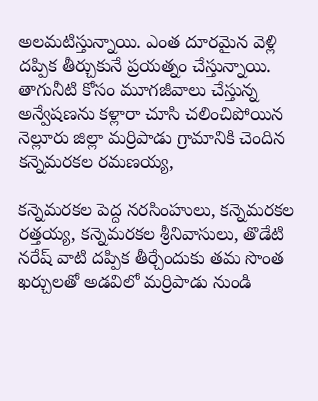అలమటిస్తున్నాయి. ఎంత దూరమైన వెళ్లి దప్పిక తీర్చుకునే ప్రయత్నం చేస్తున్నాయి. తాగునీటి కోసం మూగజీవాలు చేస్తున్న అన్వేషణను కళ్లారా చూసి చలించిపోయిన నెల్లూరు జిల్లా మర్రిపాడు గ్రామానికి చెందిన కన్నెమరకల రమణయ్య,

కన్నెమరకల పెద్ద నరసింహులు, కన్నెమరకల రత్తయ్య, కన్నెమరకల శ్రీనివాసులు, తొడేటి నరేష్ వాటి దప్పిక తీర్చేందుకు తమ సొంత ఖర్చులతో అడవిలో మర్రిపాడు నుండి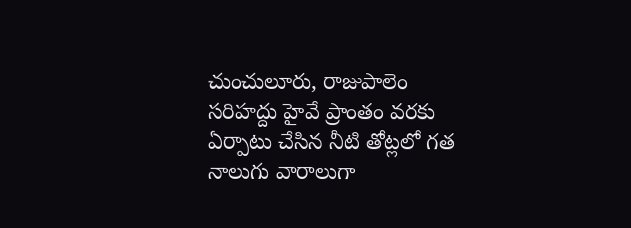చుంచులూరు, రాజుపాలెం సరిహద్దు హైవే ప్రాంతం వరకు ఏర్పాటు చేసిన నీటి తోట్లలో గత నాలుగు వారాలుగా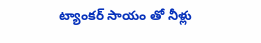ట్యాంకర్ సాయం తో నీళ్లు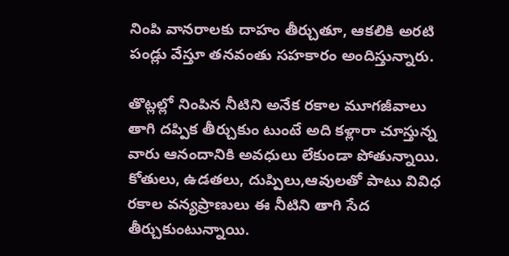నింపి వానరాలకు దాహం తీర్చుతూ, ఆకలికి అరటి పండ్లు వేస్తూ తనవంతు సహకారం అందిస్తున్నారు.

తొట్లల్లో నింపిన నీటిని అనేక రకాల మూగజీవాలు తాగి దప్పిక తీర్చుకుం టుంటే అది కళ్లారా చూస్తున్న వారు ఆనందానికి అవధులు లేకుండా పోతున్నాయి. కోతులు, ఉడతలు, దుప్పిలు,ఆవులతో పాటు వివిధ రకాల వన్యప్రాణులు ఈ నీటిని తాగి సేద తీర్చుకుంటున్నాయి.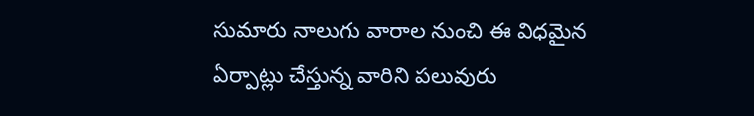సుమారు నాలుగు వారాల నుంచి ఈ విధమైన ఏర్పాట్లు చేస్తున్న వారిని పలువురు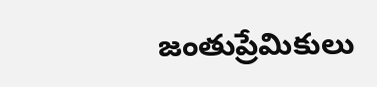జంతుప్రేమికులు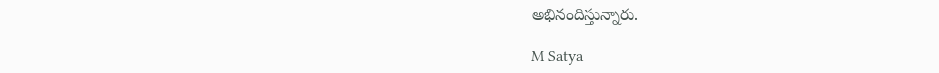అభినందిస్తున్నారు.

M Satya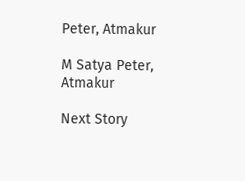Peter, Atmakur

M Satya Peter, Atmakur

Next Story